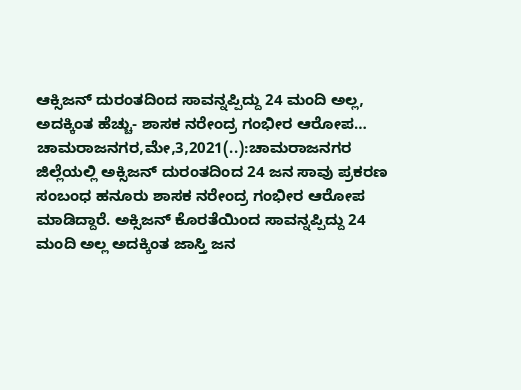ಆಕ್ಸಿಜನ್ ದುರಂತದಿಂದ ಸಾವನ್ನಪ್ಪಿದ್ದು 24 ಮಂದಿ ಅಲ್ಲ, ಅದಕ್ಕಿಂತ ಹೆಚ್ಚು- ಶಾಸಕ ನರೇಂದ್ರ ಗಂಭೀರ ಆರೋಪ… ಚಾಮರಾಜನಗರ,ಮೇ,3,2021(..):ಚಾಮರಾಜನಗರ ಜಿಲ್ಲೆಯಲ್ಲಿ ಅಕ್ಸಿಜನ್ ದುರಂತದಿಂದ 24 ಜನ ಸಾವು ಪ್ರಕರಣ ಸಂಬಂಧ ಹನೂರು ಶಾಸಕ ನರೇಂದ್ರ ಗಂಭೀರ ಆರೋಪ ಮಾಡಿದ್ದಾರೆ. ಅಕ್ಸಿಜನ್ ಕೊರತೆಯಿಂದ ಸಾವನ್ನಪ್ಪಿದ್ದು 24 ಮಂದಿ ಅಲ್ಲ ಅದಕ್ಕಿಂತ ಜಾಸ್ತಿ ಜನ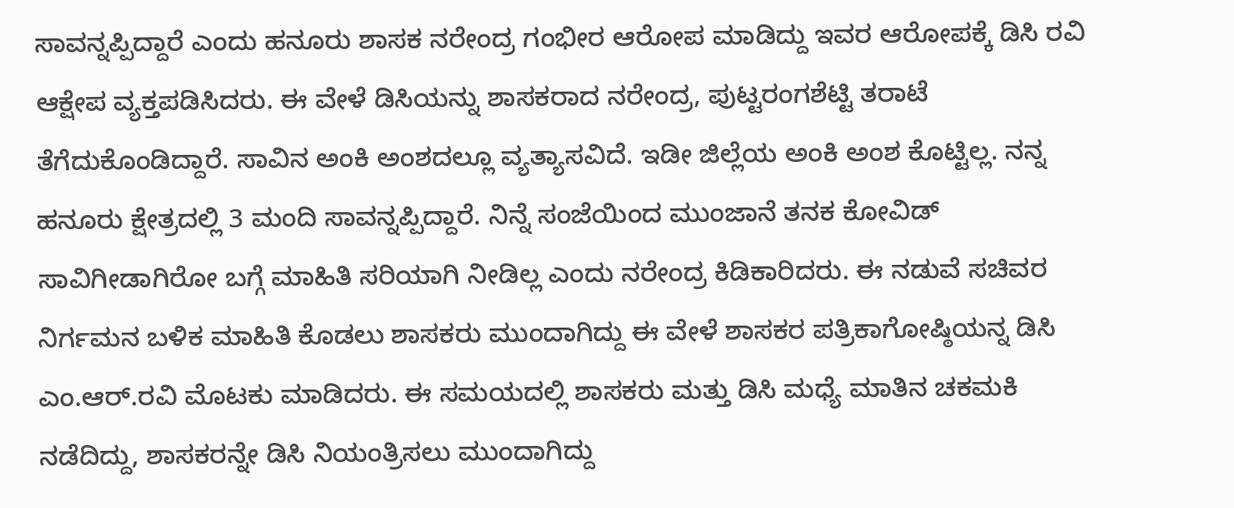ಸಾವನ್ನಪ್ಪಿದ್ದಾರೆ ಎಂದು ಹನೂರು ಶಾಸಕ ನರೇಂದ್ರ ಗಂಭೀರ ಆರೋಪ ಮಾಡಿದ್ದು ಇವರ ಆರೋಪಕ್ಕೆ ಡಿಸಿ ರವಿ ಆಕ್ಷೇಪ ವ್ಯಕ್ತಪಡಿಸಿದರು. ಈ ವೇಳೆ ಡಿಸಿಯನ್ನು ಶಾಸಕರಾದ ನರೇಂದ್ರ, ಪುಟ್ಟರಂಗಶೆಟ್ಟಿ ತರಾಟೆ ತೆಗೆದುಕೊಂಡಿದ್ದಾರೆ. ಸಾವಿನ ಅಂಕಿ ಅಂಶದಲ್ಲೂ ವ್ಯತ್ಯಾಸವಿದೆ. ಇಡೀ ಜಿಲ್ಲೆಯ ಅಂಕಿ ಅಂಶ ಕೊಟ್ಟಿಲ್ಲ. ನನ್ನ ಹನೂರು ಕ್ಷೇತ್ರದಲ್ಲಿ 3 ಮಂದಿ ಸಾವನ್ನಪ್ಪಿದ್ದಾರೆ. ನಿನ್ನೆ ಸಂಜೆಯಿಂದ ಮುಂಜಾನೆ ತನಕ ಕೋವಿಡ್ ಸಾವಿಗೀಡಾಗಿರೋ ಬಗ್ಗೆ ಮಾಹಿತಿ ಸರಿಯಾಗಿ ನೀಡಿಲ್ಲ ಎಂದು ನರೇಂದ್ರ ಕಿಡಿಕಾರಿದರು. ಈ ನಡುವೆ ಸಚಿವರ ನಿರ್ಗಮನ ಬಳಿಕ‌ ಮಾಹಿತಿ ಕೊಡಲು ಶಾಸಕರು ಮುಂದಾಗಿದ್ದು ಈ ವೇಳೆ ಶಾಸಕರ‌ ಪತ್ರಿಕಾಗೋಷ್ಠಿಯನ್ನ‌ ಡಿಸಿ‌ ಎಂ.ಆರ್.ರವಿ ಮೊಟಕು ಮಾಡಿದರು. ಈ ಸಮಯದಲ್ಲಿ ಶಾಸಕರು ಮತ್ತು ಡಿಸಿ ಮಧ್ಯೆ ಮಾತಿನ‌ ಚಕಮಕಿ ನಡೆದಿದ್ದು, ಶಾಸಕರನ್ನೇ ಡಿಸಿ ನಿಯಂತ್ರಿಸಲು ಮುಂದಾಗಿದ್ದು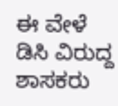ಈ ವೇಳೆ ಡಿಸಿ ವಿರುದ್ದ ಶಾಸಕರು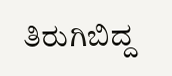ತಿರುಗಿಬಿದ್ದ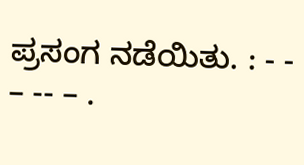ಪ್ರಸಂಗ ನಡೆಯಿತು. : - - – -- – .